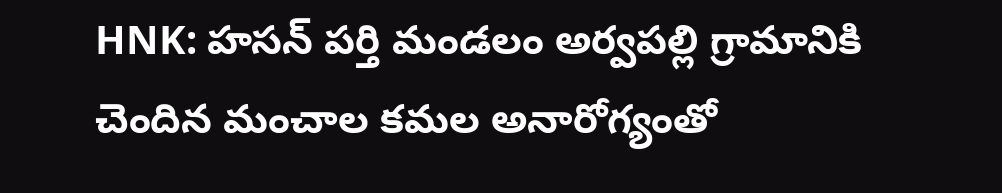HNK: హసన్ పర్తి మండలం అర్వపల్లి గ్రామానికి చెందిన మంచాల కమల అనారోగ్యంతో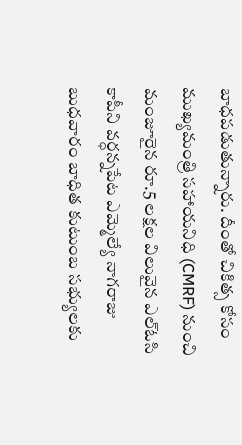బాధపడుతున్నారు. దీంతో చికిత్స కోసం ముఖ్యమంత్రి సహాయనిధి (CMRF) నుంచి మంజూరైన రూ.5 లక్షల విలువైన ఎల్ఓసి కాపీని వర్ధన్నపేట ఎమ్మెల్యే నాగరాజు బుధవారం బాధిత కుటుంబ సభ్యులకు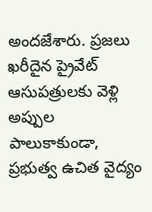అందజేశారు. ప్రజలు ఖరీదైన ప్రైవేట్ ఆసుపత్రులకు వెళ్లి అప్పుల పాలుకాకుండా, ప్రభుత్వ ఉచిత వైద్యం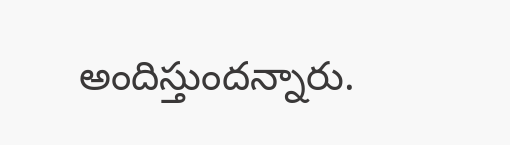అందిస్తుందన్నారు.